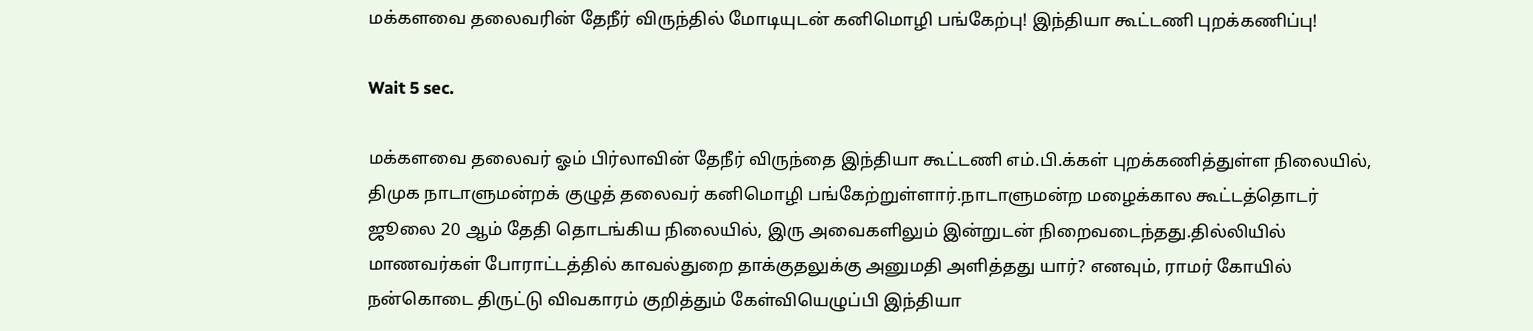மக்களவை தலைவரின் தேநீர் விருந்தில் மோடியுடன் கனிமொழி பங்கேற்பு! இந்தியா கூட்டணி புறக்கணிப்பு!

Wait 5 sec.

மக்களவை தலைவர் ஓம் பிர்லாவின் தேநீர் விருந்தை இந்தியா கூட்டணி எம்.பி.க்கள் புறக்கணித்துள்ள நிலையில், திமுக நாடாளுமன்றக் குழுத் தலைவர் கனிமொழி பங்கேற்றுள்ளார்.நாடாளுமன்ற மழைக்கால கூட்டத்தொடர் ஜூலை 20 ஆம் தேதி தொடங்கிய நிலையில், இரு அவைகளிலும் இன்றுடன் நிறைவடைந்தது.தில்லியில் மாணவர்கள் போராட்டத்தில் காவல்துறை தாக்குதலுக்கு அனுமதி அளித்தது யார்? எனவும், ராமர் கோயில் நன்கொடை திருட்டு விவகாரம் குறித்தும் கேள்வியெழுப்பி இந்தியா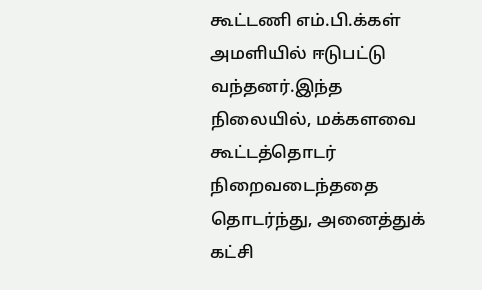கூட்டணி எம்.பி.க்கள் அமளியில் ஈடுபட்டு வந்தனர்.இந்த நிலையில், மக்களவை கூட்டத்தொடர் நிறைவடைந்ததை தொடர்ந்து, அனைத்துக் கட்சி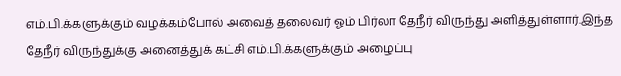எம்.பி.க்களுக்கும் வழக்கம்போல் அவைத் தலைவர் ஓம் பிர்லா தேநீர் விருந்து அளித்துள்ளார்.இந்த தேநீர் விருந்துக்கு அனைத்துக் கட்சி எம்.பி.க்களுக்கும் அழைப்பு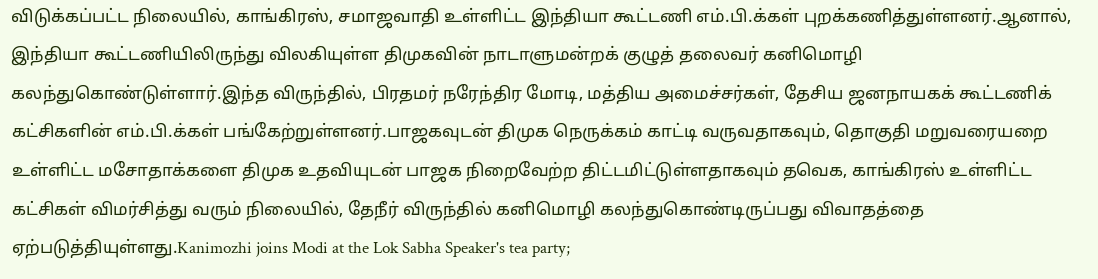விடுக்கப்பட்ட நிலையில், காங்கிரஸ், சமாஜவாதி உள்ளிட்ட இந்தியா கூட்டணி எம்.பி.க்கள் புறக்கணித்துள்ளனர்.ஆனால், இந்தியா கூட்டணியிலிருந்து விலகியுள்ள திமுகவின் நாடாளுமன்றக் குழுத் தலைவர் கனிமொழி கலந்துகொண்டுள்ளார்.இந்த விருந்தில், பிரதமர் நரேந்திர மோடி, மத்திய அமைச்சர்கள், தேசிய ஜனநாயகக் கூட்டணிக் கட்சிகளின் எம்.பி.க்கள் பங்கேற்றுள்ளனர்.பாஜகவுடன் திமுக நெருக்கம் காட்டி வருவதாகவும், தொகுதி மறுவரையறை உள்ளிட்ட மசோதாக்களை திமுக உதவியுடன் பாஜக நிறைவேற்ற திட்டமிட்டுள்ளதாகவும் தவெக, காங்கிரஸ் உள்ளிட்ட கட்சிகள் விமர்சித்து வரும் நிலையில், தேநீர் விருந்தில் கனிமொழி கலந்துகொண்டிருப்பது விவாதத்தை ஏற்படுத்தியுள்ளது.Kanimozhi joins Modi at the Lok Sabha Speaker's tea party;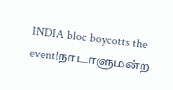INDIA bloc boycotts the event!நாடாளுமன்ற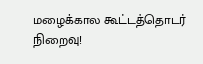மழைக்கால கூட்டத்தொடர் நிறைவு!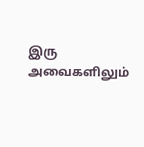இரு அவைகளிலும்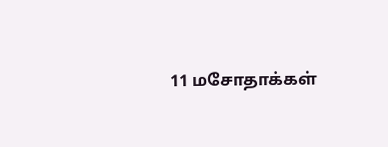11 மசோதாக்கள்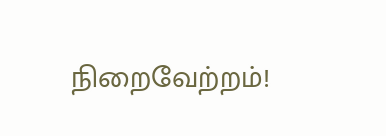நிறைவேற்றம்!